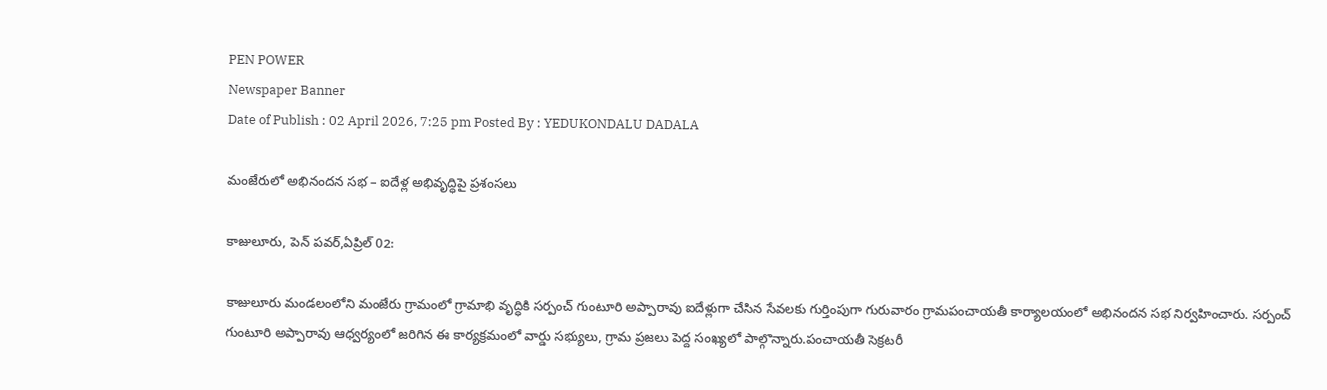PEN POWER
Newspaper Banner
Date of Publish : 02 April 2026, 7:25 pm Posted By : YEDUKONDALU DADALA

మంజేరులో అభినందన సభ – ఐదేళ్ల అభివృద్ధిపై ప్రశంసలు

కాజులూరు, పెన్ పవర్,ఏప్రిల్ 02:

కాజులూరు మండలంలోని మంజేరు గ్రామంలో గ్రామాభి వృద్ధికి సర్పంచ్ గుంటూరి అప్పారావు ఐదేళ్లుగా చేసిన సేవలకు గుర్తింపుగా గురువారం గ్రామపంచాయతీ కార్యాలయంలో అభినందన సభ నిర్వహించారు. సర్పంచ్ గుంటూరి అప్పారావు ఆధ్వర్యంలో జరిగిన ఈ కార్యక్రమంలో వార్డు సభ్యులు, గ్రామ ప్రజలు పెద్ద సంఖ్యలో పాల్గొన్నారు.పంచాయతీ సెక్రటరీ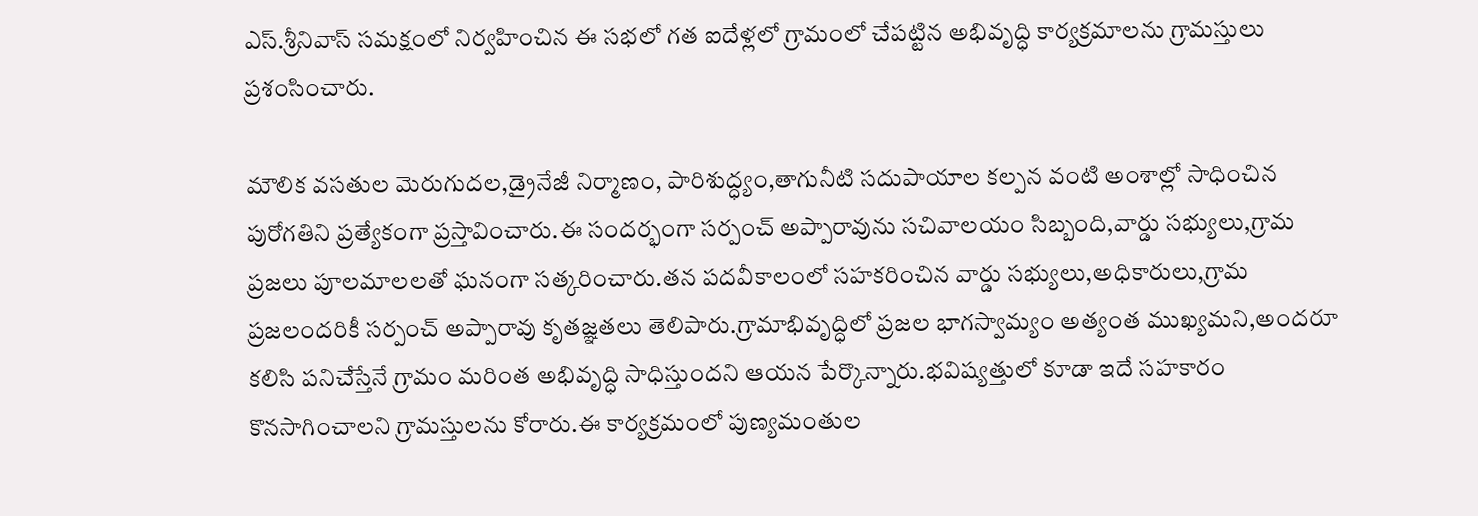ఎస్.శ్రీనివాస్ సమక్షంలో నిర్వహించిన ఈ సభలో గత ఐదేళ్లలో గ్రామంలో చేపట్టిన అభివృద్ధి కార్యక్రమాలను గ్రామస్తులు ప్రశంసించారు.

మౌలిక వసతుల మెరుగుదల,డ్రైనేజీ నిర్మాణం, పారిశుద్ధ్యం,తాగునీటి సదుపాయాల కల్పన వంటి అంశాల్లో సాధించిన పురోగతిని ప్రత్యేకంగా ప్రస్తావించారు.ఈ సందర్భంగా సర్పంచ్ అప్పారావును సచివాలయం సిబ్బంది,వార్డు సభ్యులు,గ్రామ ప్రజలు పూలమాలలతో ఘనంగా సత్కరించారు.తన పదవీకాలంలో సహకరించిన వార్డు సభ్యులు,అధికారులు,గ్రామ ప్రజలందరికీ సర్పంచ్ అప్పారావు కృతజ్ఞతలు తెలిపారు.గ్రామాభివృద్ధిలో ప్రజల భాగస్వామ్యం అత్యంత ముఖ్యమని,అందరూ కలిసి పనిచేస్తేనే గ్రామం మరింత అభివృద్ధి సాధిస్తుందని ఆయన పేర్కొన్నారు.భవిష్యత్తులో కూడా ఇదే సహకారం కొనసాగించాలని గ్రామస్తులను కోరారు.ఈ కార్యక్రమంలో పుణ్యమంతుల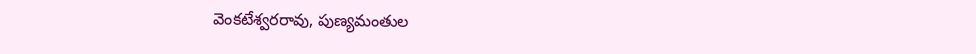వెంకటేశ్వరరావు, పుణ్యమంతుల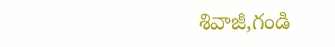శివాజీ,గండి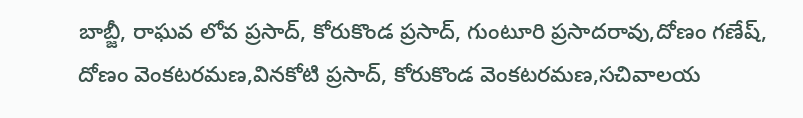బాబ్జీ, రాఘవ లోవ ప్రసాద్, కోరుకొండ ప్రసాద్, గుంటూరి ప్రసాదరావు,దోణం గణేష్, దోణం వెంకటరమణ,వినకోటి ప్రసాద్, కోరుకొండ వెంకటరమణ,సచివాలయ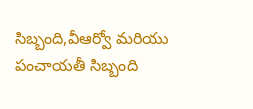సిబ్బంది,వీఆర్వో మరియు పంచాయతీ సిబ్బంది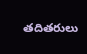తదితరులు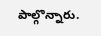పాల్గొన్నారు.